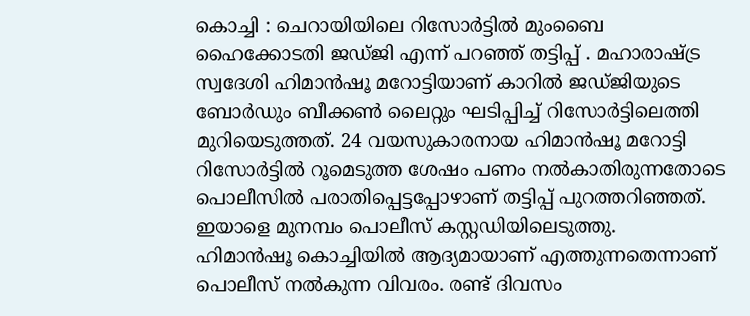കൊച്ചി : ചെറായിയിലെ റിസോർട്ടിൽ മുംബൈ ഹൈക്കോടതി ജഡ്ജി എന്ന് പറഞ്ഞ് തട്ടിപ്പ് . മഹാരാഷ്ട്ര സ്വദേശി ഹിമാൻഷൂ മറോട്ടിയാണ് കാറിൽ ജഡ്ജിയുടെ ബോർഡും ബീക്കൺ ലൈറ്റും ഘടിപ്പിച്ച് റിസോർട്ടിലെത്തി മുറിയെടുത്തത്. 24 വയസുകാരനായ ഹിമാൻഷൂ മറോട്ടി റിസോർട്ടിൽ റൂമെടുത്ത ശേഷം പണം നൽകാതിരുന്നതോടെ പൊലീസിൽ പരാതിപ്പെട്ടപ്പോഴാണ് തട്ടിപ്പ് പുറത്തറിഞ്ഞത്. ഇയാളെ മുനമ്പം പൊലീസ് കസ്റ്റഡിയിലെടുത്തു.
ഹിമാൻഷൂ കൊച്ചിയിൽ ആദ്യമായാണ് എത്തുന്നതെന്നാണ് പൊലീസ് നൽകുന്ന വിവരം. രണ്ട് ദിവസം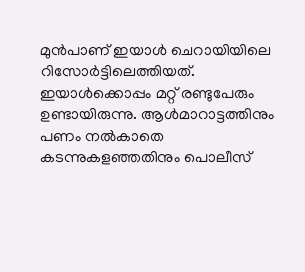മുൻപാണ് ഇയാൾ ചെറായിയിലെ റിസോർട്ടിലെത്തിയത്. ഇയാൾക്കൊപ്പം മറ്റ് രണ്ടുപേരും ഉണ്ടായിരുന്നു. ആൾമാറാട്ടത്തിനും പണം നൽകാതെ കടന്നുകളഞ്ഞതിനും പൊലീസ്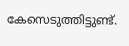കേസെടുത്തിട്ടുണ്ട്.